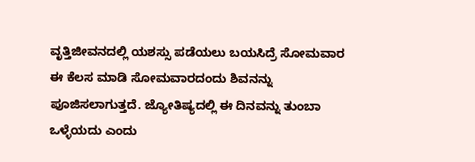ವೃತ್ತಿಜೀವನದಲ್ಲಿ ಯಶಸ್ಸು ಪಡೆಯಲು ಬಯಸಿದ್ರೆ ಸೋಮವಾರ ಈ ಕೆಲಸ ಮಾಡಿ ಸೋಮವಾರದಂದು ಶಿವನನ್ನು ಪೂಜಿಸಲಾಗುತ್ತದೆ. ಜ್ಯೋತಿಷ್ಯದಲ್ಲಿ ಈ ದಿನವನ್ನು ತುಂಬಾ ಒಳ್ಳೆಯದು ಎಂದು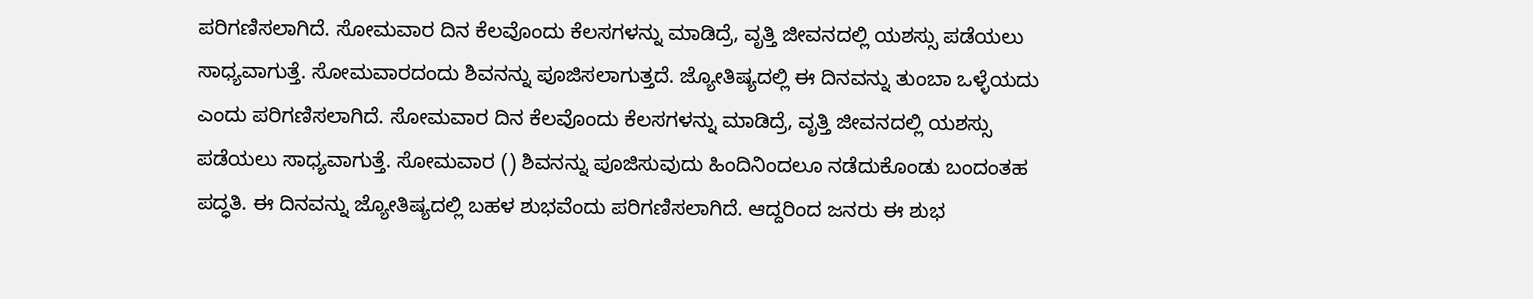ಪರಿಗಣಿಸಲಾಗಿದೆ. ಸೋಮವಾರ ದಿನ ಕೆಲವೊಂದು ಕೆಲಸಗಳನ್ನು ಮಾಡಿದ್ರೆ, ವೃತ್ತಿ ಜೀವನದಲ್ಲಿ ಯಶಸ್ಸು ಪಡೆಯಲು ಸಾಧ್ಯವಾಗುತ್ತೆ. ಸೋಮವಾರದಂದು ಶಿವನನ್ನು ಪೂಜಿಸಲಾಗುತ್ತದೆ. ಜ್ಯೋತಿಷ್ಯದಲ್ಲಿ ಈ ದಿನವನ್ನು ತುಂಬಾ ಒಳ್ಳೆಯದು ಎಂದು ಪರಿಗಣಿಸಲಾಗಿದೆ. ಸೋಮವಾರ ದಿನ ಕೆಲವೊಂದು ಕೆಲಸಗಳನ್ನು ಮಾಡಿದ್ರೆ, ವೃತ್ತಿ ಜೀವನದಲ್ಲಿ ಯಶಸ್ಸು ಪಡೆಯಲು ಸಾಧ್ಯವಾಗುತ್ತೆ. ಸೋಮವಾರ () ಶಿವನನ್ನು ಪೂಜಿಸುವುದು ಹಿಂದಿನಿಂದಲೂ ನಡೆದುಕೊಂಡು ಬಂದಂತಹ ಪದ್ಧತಿ. ಈ ದಿನವನ್ನು ಜ್ಯೋತಿಷ್ಯದಲ್ಲಿ ಬಹಳ ಶುಭವೆಂದು ಪರಿಗಣಿಸಲಾಗಿದೆ. ಆದ್ದರಿಂದ ಜನರು ಈ ಶುಭ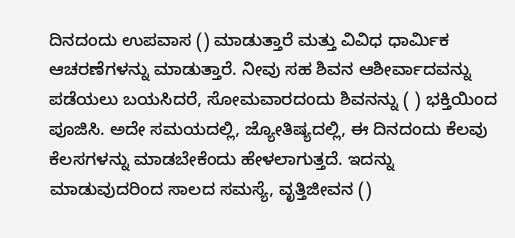ದಿನದಂದು ಉಪವಾಸ () ಮಾಡುತ್ತಾರೆ ಮತ್ತು ವಿವಿಧ ಧಾರ್ಮಿಕ ಆಚರಣೆಗಳನ್ನು ಮಾಡುತ್ತಾರೆ. ನೀವು ಸಹ ಶಿವನ ಆಶೀರ್ವಾದವನ್ನು ಪಡೆಯಲು ಬಯಸಿದರೆ, ಸೋಮವಾರದಂದು ಶಿವನನ್ನು ( ) ಭಕ್ತಿಯಿಂದ ಪೂಜಿಸಿ. ಅದೇ ಸಮಯದಲ್ಲಿ, ಜ್ಯೋತಿಷ್ಯದಲ್ಲಿ, ಈ ದಿನದಂದು ಕೆಲವು ಕೆಲಸಗಳನ್ನು ಮಾಡಬೇಕೆಂದು ಹೇಳಲಾಗುತ್ತದೆ. ಇದನ್ನು ಮಾಡುವುದರಿಂದ ಸಾಲದ ಸಮಸ್ಯೆ, ವೃತ್ತಿಜೀವನ ()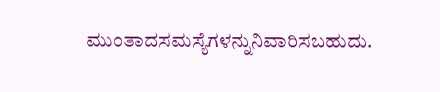ಮುಂತಾದಸಮಸ್ಯೆಗಳನ್ನುನಿವಾರಿಸಬಹುದು.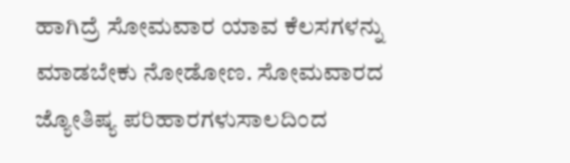ಹಾಗಿದ್ರೆ ಸೋಮವಾರ ಯಾವ ಕೆಲಸಗಳನ್ನು ಮಾಡಬೇಕು ನೋಡೋಣ. ಸೋಮವಾರದ ಜ್ಯೋತಿಷ್ಯ ಪರಿಹಾರಗಳುಸಾಲದಿಂದ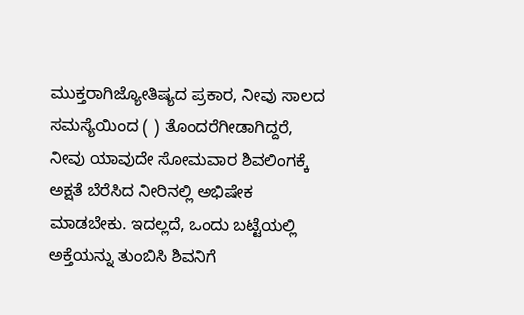ಮುಕ್ತರಾಗಿಜ್ಯೋತಿಷ್ಯದ ಪ್ರಕಾರ, ನೀವು ಸಾಲದ ಸಮಸ್ಯೆಯಿಂದ ( ) ತೊಂದರೆಗೀಡಾಗಿದ್ದರೆ, ನೀವು ಯಾವುದೇ ಸೋಮವಾರ ಶಿವಲಿಂಗಕ್ಕೆ ಅಕ್ಷತೆ ಬೆರೆಸಿದ ನೀರಿನಲ್ಲಿ ಅಭಿಷೇಕ ಮಾಡಬೇಕು. ಇದಲ್ಲದೆ, ಒಂದು ಬಟ್ಟೆಯಲ್ಲಿ ಅಕ್ತೆಯನ್ನು ತುಂಬಿಸಿ ಶಿವನಿಗೆ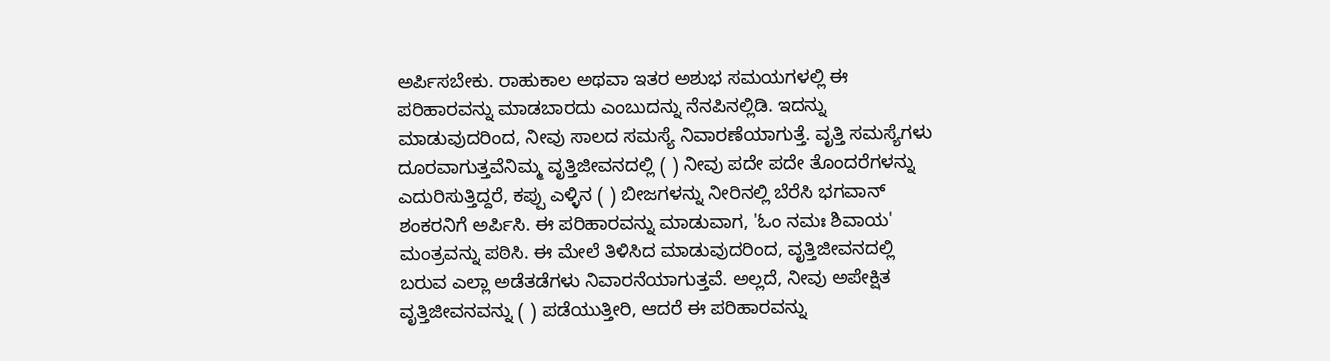ಅರ್ಪಿಸಬೇಕು. ರಾಹುಕಾಲ ಅಥವಾ ಇತರ ಅಶುಭ ಸಮಯಗಳಲ್ಲಿ ಈ ಪರಿಹಾರವನ್ನು ಮಾಡಬಾರದು ಎಂಬುದನ್ನು ನೆನಪಿನಲ್ಲಿಡಿ. ಇದನ್ನು ಮಾಡುವುದರಿಂದ, ನೀವು ಸಾಲದ ಸಮಸ್ಯೆ ನಿವಾರಣೆಯಾಗುತ್ತೆ. ವೃತ್ತಿ ಸಮಸ್ಯೆಗಳು ದೂರವಾಗುತ್ತವೆನಿಮ್ಮ ವೃತ್ತಿಜೀವನದಲ್ಲಿ ( ) ನೀವು ಪದೇ ಪದೇ ತೊಂದರೆಗಳನ್ನು ಎದುರಿಸುತ್ತಿದ್ದರೆ, ಕಪ್ಪು ಎಳ್ಳಿನ ( ) ಬೀಜಗಳನ್ನು ನೀರಿನಲ್ಲಿ ಬೆರೆಸಿ ಭಗವಾನ್ ಶಂಕರನಿಗೆ ಅರ್ಪಿಸಿ. ಈ ಪರಿಹಾರವನ್ನು ಮಾಡುವಾಗ, 'ಓಂ ನಮಃ ಶಿವಾಯ' ಮಂತ್ರವನ್ನು ಪಠಿಸಿ. ಈ ಮೇಲೆ ತಿಳಿಸಿದ ಮಾಡುವುದರಿಂದ, ವೃತ್ತಿಜೀವನದಲ್ಲಿ ಬರುವ ಎಲ್ಲಾ ಅಡೆತಡೆಗಳು ನಿವಾರನೆಯಾಗುತ್ತವೆ. ಅಲ್ಲದೆ, ನೀವು ಅಪೇಕ್ಷಿತ ವೃತ್ತಿಜೀವನವನ್ನು ( ) ಪಡೆಯುತ್ತೀರಿ, ಆದರೆ ಈ ಪರಿಹಾರವನ್ನು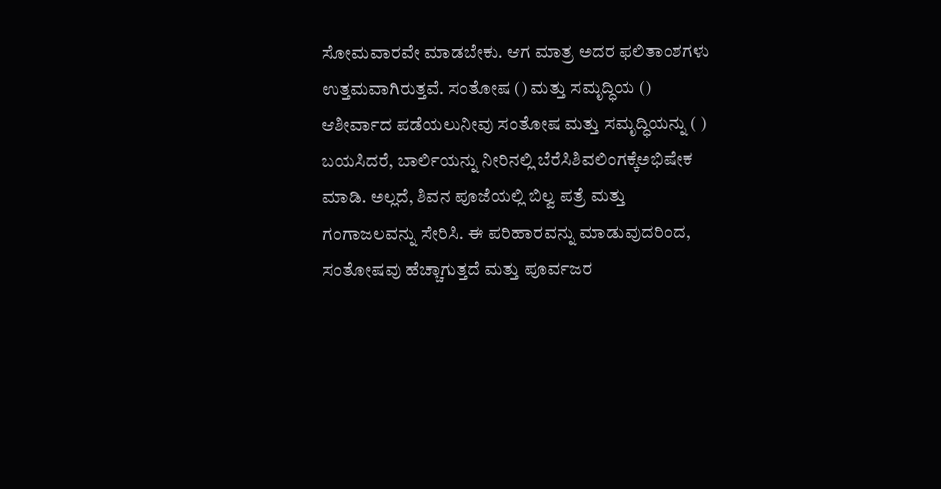ಸೋಮವಾರವೇ ಮಾಡಬೇಕು. ಆಗ ಮಾತ್ರ ಅದರ ಫಲಿತಾಂಶಗಳು ಉತ್ತಮವಾಗಿರುತ್ತವೆ. ಸಂತೋಷ () ಮತ್ತು ಸಮೃದ್ಧಿಯ () ಆಶೀರ್ವಾದ ಪಡೆಯಲುನೀವು ಸಂತೋಷ ಮತ್ತು ಸಮೃದ್ಧಿಯನ್ನು ( ) ಬಯಸಿದರೆ, ಬಾರ್ಲಿಯನ್ನು ನೀರಿನಲ್ಲಿ ಬೆರೆಸಿಶಿವಲಿಂಗಕ್ಕೆಅಭಿಷೇಕ ಮಾಡಿ. ಅಲ್ಲದೆ, ಶಿವನ ಪೂಜೆಯಲ್ಲಿ ಬಿಲ್ವ ಪತ್ರೆ ಮತ್ತು ಗಂಗಾಜಲವನ್ನು ಸೇರಿಸಿ. ಈ ಪರಿಹಾರವನ್ನು ಮಾಡುವುದರಿಂದ, ಸಂತೋಷವು ಹೆಚ್ಚಾಗುತ್ತದೆ ಮತ್ತು ಪೂರ್ವಜರ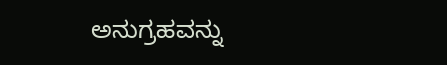ಅನುಗ್ರಹವನ್ನು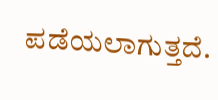ಪಡೆಯಲಾಗುತ್ತದೆ.